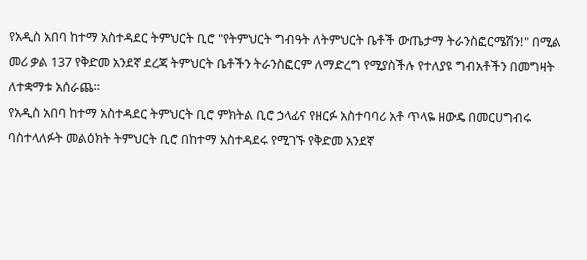የአዲስ አበባ ከተማ አስተዳደር ትምህርት ቢሮ "የትምህርት ግብዓት ለትምህርት ቤቶች ውጤታማ ትራንስፎርሜሽን!" በሚል መሪ ቃል 137 የቅድመ አንደኛ ደረጃ ትምህርት ቤቶችን ትራንስፎርም ለማድረግ የሚያስችሉ የተለያዩ ግብአቶችን በመግዛት ለተቋማቱ አሰራጨ።
የአዲስ አበባ ከተማ አስተዳደር ትምህርት ቢሮ ምክትል ቢሮ ኃላፊና የዘርፉ አስተባባሪ አቶ ጥላዬ ዘውዴ በመርሀግብሩ ባስተላለፉት መልዕክት ትምህርት ቢሮ በከተማ አስተዳደሩ የሚገኙ የቅድመ አንደኛ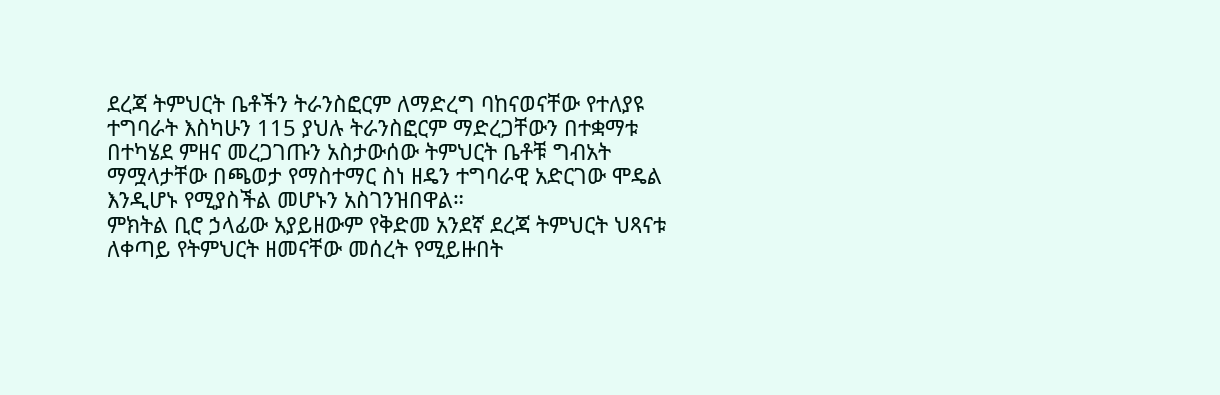ደረጃ ትምህርት ቤቶችን ትራንስፎርም ለማድረግ ባከናወናቸው የተለያዩ ተግባራት እስካሁን 115 ያህሉ ትራንስፎርም ማድረጋቸውን በተቋማቱ በተካሄደ ምዘና መረጋገጡን አስታውሰው ትምህርት ቤቶቹ ግብአት ማሟላታቸው በጫወታ የማስተማር ስነ ዘዴን ተግባራዊ አድርገው ሞዴል እንዲሆኑ የሚያስችል መሆኑን አስገንዝበዋል።
ምክትል ቢሮ ኃላፊው አያይዘውም የቅድመ አንደኛ ደረጃ ትምህርት ህጻናቱ ለቀጣይ የትምህርት ዘመናቸው መሰረት የሚይዙበት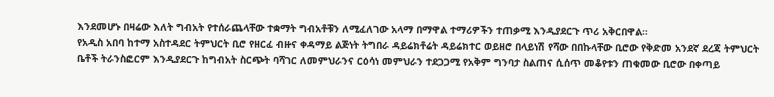እንደመሆኑ በዛሬው እለት ግብአት የተሰራጨላቸው ተቋማት ግብአቶቹን ለሚፈለገው አላማ በማዋል ተማሪዎችን ተጠቃሚ እንዲያደርጉ ጥሪ አቅርበዋል።
የአዲስ አበባ ከተማ አስተዳደር ትምህርት ቢሮ የዘርፈ ብዙና ቀዳማይ ልጅነት ትግበራ ዳይሬክቶሬት ዳይሬክተር ወይዘሮ በላይነሽ የሻው በበኩላቸው ቢሮው የቅድመ አንደኛ ደረጃ ትምህርት ቤቶች ትራንስፎርም እንዲያደርጉ ከግብአት ስርጭት ባሻገር ለመምህራንና ርዕሳነ መምህራን ተደጋጋሚ የአቅም ግንባታ ስልጠና ሲሰጥ መቆየቱን ጠቁመው ቢሮው በቀጣይ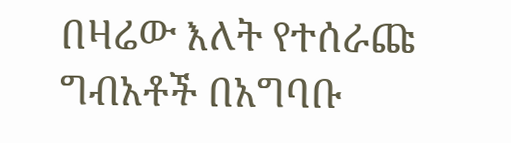በዛሬው እለት የተሰራጩ ግብአቶች በአግባቡ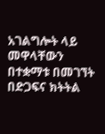አገልግሎት ላይ መዋላቸውን በተቋማቱ በመገኘት በድጋፍና ክትትል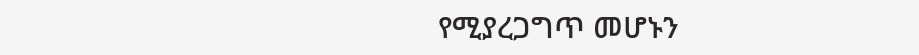የሚያረጋግጥ መሆኑን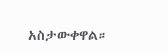አስታውቀዋል።